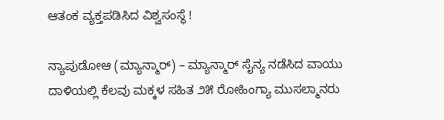ಆತಂಕ ವ್ಯಕ್ತಪಡಿಸಿದ ವಿಶ್ವಸಂಸ್ಥೆ !

ನ್ಯಾಪುಡೋಆ (ಮ್ಯಾನ್ಮಾರ್) – ಮ್ಯಾನ್ಮಾರ್ ಸೈನ್ಯ ನಡೆಸಿದ ವಾಯು ದಾಳಿಯಲ್ಲಿ ಕೆಲವು ಮಕ್ಕಳ ಸಹಿತ ೨೫ ರೋಹಿಂಗ್ಯಾ ಮುಸಲ್ಮಾನರು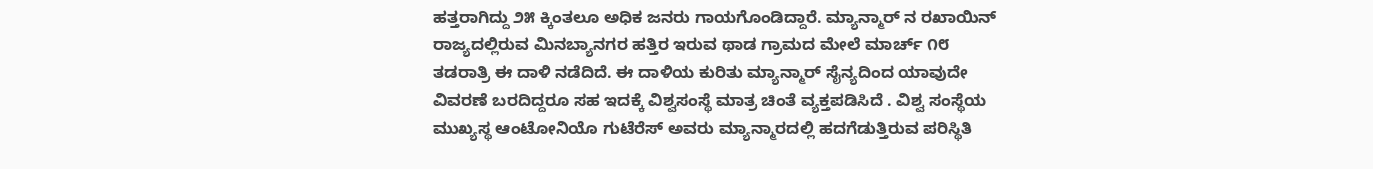ಹತ್ತರಾಗಿದ್ದು ೨೫ ಕ್ಕಿಂತಲೂ ಅಧಿಕ ಜನರು ಗಾಯಗೊಂಡಿದ್ದಾರೆ. ಮ್ಯಾನ್ಮಾರ್ ನ ರಖಾಯಿನ್ ರಾಜ್ಯದಲ್ಲಿರುವ ಮಿನಬ್ಯಾನಗರ ಹತ್ತಿರ ಇರುವ ಥಾಡ ಗ್ರಾಮದ ಮೇಲೆ ಮಾರ್ಚ್ ೧೮ ತಡರಾತ್ರಿ ಈ ದಾಳಿ ನಡೆದಿದೆ. ಈ ದಾಳಿಯ ಕುರಿತು ಮ್ಯಾನ್ಮಾರ್ ಸೈನ್ಯದಿಂದ ಯಾವುದೇ ವಿವರಣೆ ಬರದಿದ್ದರೂ ಸಹ ಇದಕ್ಕೆ ವಿಶ್ವಸಂಸ್ಥೆ ಮಾತ್ರ ಚಿಂತೆ ವ್ಯಕ್ತಪಡಿಸಿದೆ . ವಿಶ್ವ ಸಂಸ್ಥೆಯ ಮುಖ್ಯಸ್ಥ ಆಂಟೋನಿಯೊ ಗುಟೆರೆಸ್ ಅವರು ಮ್ಯಾನ್ಮಾರದಲ್ಲಿ ಹದಗೆಡುತ್ತಿರುವ ಪರಿಸ್ಥಿತಿ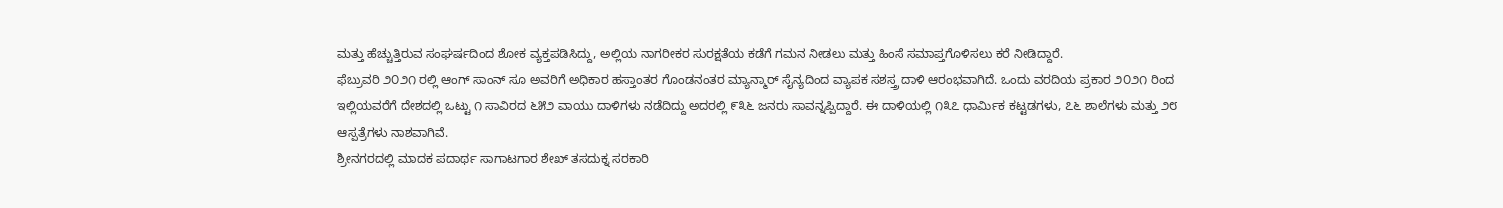ಮತ್ತು ಹೆಚ್ಚುತ್ತಿರುವ ಸಂಘರ್ಷದಿಂದ ಶೋಕ ವ್ಯಕ್ತಪಡಿಸಿದ್ದು, ಅಲ್ಲಿಯ ನಾಗರೀಕರ ಸುರಕ್ಷತೆಯ ಕಡೆಗೆ ಗಮನ ನೀಡಲು ಮತ್ತು ಹಿಂಸೆ ಸಮಾಪ್ತಗೊಳಿಸಲು ಕರೆ ನೀಡಿದ್ದಾರೆ.
ಫೆಬ್ರುವರಿ ೨೦೨೧ ರಲ್ಲಿ ಆಂಗ್ ಸಾಂನ್ ಸೂ ಅವರಿಗೆ ಅಧಿಕಾರ ಹಸ್ತಾಂತರ ಗೊಂಡನಂತರ ಮ್ಯಾನ್ಮಾರ್ ಸೈನ್ಯದಿಂದ ವ್ಯಾಪಕ ಸಶಸ್ತ್ರ ದಾಳಿ ಆರಂಭವಾಗಿದೆ. ಒಂದು ವರದಿಯ ಪ್ರಕಾರ ೨೦೨೧ ರಿಂದ ಇಲ್ಲಿಯವರೆಗೆ ದೇಶದಲ್ಲಿ ಒಟ್ಟು ೧ ಸಾವಿರದ ೬೫೨ ವಾಯು ದಾಳಿಗಳು ನಡೆದಿದ್ದು ಅದರಲ್ಲಿ ೯೩೬ ಜನರು ಸಾವನ್ನಪ್ಪಿದ್ದಾರೆ. ಈ ದಾಳಿಯಲ್ಲಿ ೧೩೭ ಧಾರ್ಮಿಕ ಕಟ್ಟಡಗಳು, ೭೬ ಶಾಲೆಗಳು ಮತ್ತು ೨೮ ಆಸ್ಪತ್ರೆಗಳು ನಾಶವಾಗಿವೆ.
ಶ್ರೀನಗರದಲ್ಲಿ ಮಾದಕ ಪದಾರ್ಥ ಸಾಗಾಟಗಾರ ಶೇಖ್ ತಸದುಕ್ನ ಸರಕಾರಿ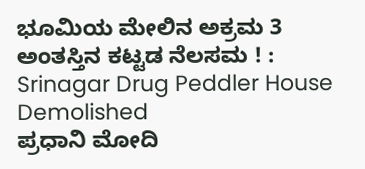ಭೂಮಿಯ ಮೇಲಿನ ಅಕ್ರಮ 3 ಅಂತಸ್ತಿನ ಕಟ್ಟಡ ನೆಲಸಮ ! : Srinagar Drug Peddler House Demolished
ಪ್ರಧಾನಿ ಮೋದಿ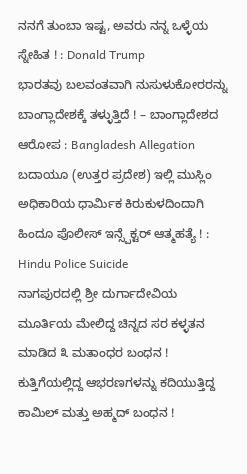ನನಗೆ ತುಂಬಾ ಇಷ್ಟ, ಅವರು ನನ್ನ ಒಳ್ಳೆಯ ಸ್ನೇಹಿತ ! : Donald Trump
ಭಾರತವು ಬಲವಂತವಾಗಿ ನುಸುಳುಕೋರರನ್ನು ಬಾಂಗ್ಲಾದೇಶಕ್ಕೆ ತಳ್ಳುತ್ತಿದೆ ! – ಬಾಂಗ್ಲಾದೇಶದ ಆರೋಪ : Bangladesh Allegation
ಬದಾಯೂ (ಉತ್ತರ ಪ್ರದೇಶ) ಇಲ್ಲಿ ಮುಸ್ಲಿಂ ಅಧಿಕಾರಿಯ ಧಾರ್ಮಿಕ ಕಿರುಕುಳದಿಂದಾಗಿ ಹಿಂದೂ ಪೊಲೀಸ್ ಇನ್ಸ್ಪೆಕ್ಟರ್ ಆತ್ಮಹತ್ಯೆ ! : Hindu Police Suicide
ನಾಗಪುರದಲ್ಲಿ ಶ್ರೀ ದುರ್ಗಾದೇವಿಯ ಮೂರ್ತಿಯ ಮೇಲಿದ್ದ ಚಿನ್ನದ ಸರ ಕಳ್ಳತನ ಮಾಡಿದ ೩ ಮತಾಂಧರ ಬಂಧನ !
ಕುತ್ತಿಗೆಯಲ್ಲಿದ್ದ ಆಭರಣಗಳನ್ನು ಕದಿಯುತ್ತಿದ್ದ ಕಾಮಿಲ್ ಮತ್ತು ಅಹ್ಮದ್ ಬಂಧನ !